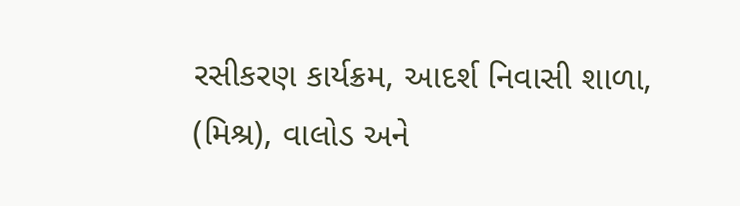રસીકરણ કાર્યક્રમ, આદર્શ નિવાસી શાળા, (મિશ્ર), વાલોડ અને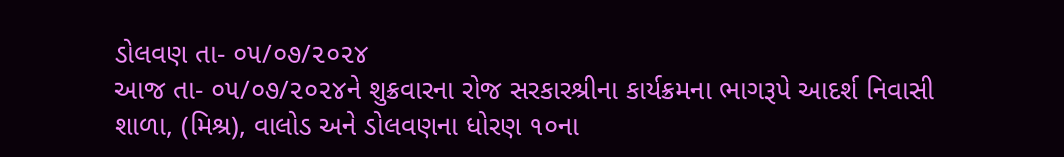ડોલવણ તા- ૦૫/૦૭/૨૦૨૪
આજ તા- ૦૫/૦૭/૨૦૨૪ને શુક્રવારના રોજ સરકારશ્રીના કાર્યક્રમના ભાગરૂપે આદર્શ નિવાસી શાળા, (મિશ્ર), વાલોડ અને ડોલવણના ધોરણ ૧૦ના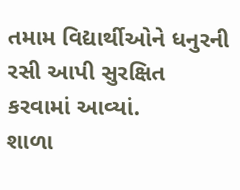તમામ વિદ્યાર્થીઓને ધનુરની રસી આપી સુરક્ષિત કરવામાં આવ્યાં.
શાળા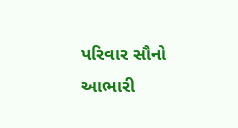પરિવાર સૌનો આભારી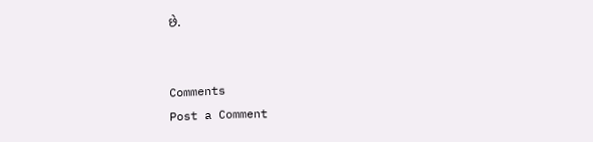છે.


Comments
Post a Comment